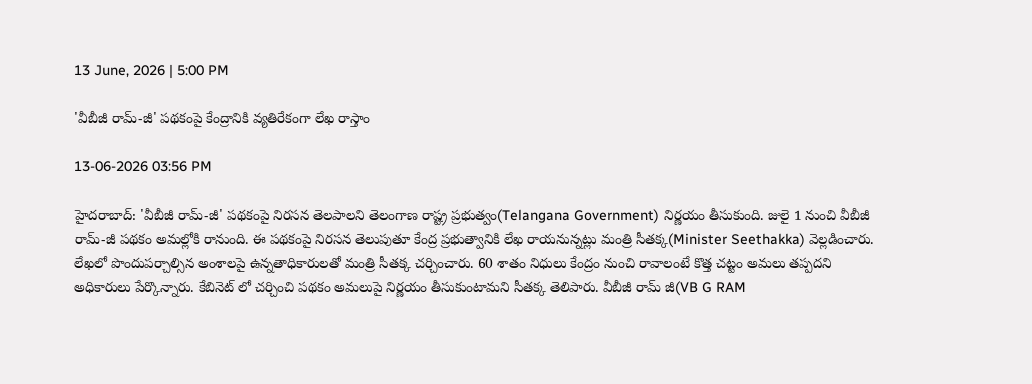13 June, 2026 | 5:00 PM

'వీబీజీ రామ్-జీ' పథకంపై కేంద్రానికి వ్యతిరేకంగా లేఖ రాస్తాం

13-06-2026 03:56 PM

హైదరాబాద్: 'వీబీజీ రామ్-జీ' పథకంపై నిరసన తెలపాలని తెలంగాణ రాష్ట్ర ప్రభుత్వం(Telangana Government) నిర్ణయం తీసుకుంది. జులై 1 నుంచి వీబీజీ రామ్-జీ పథకం అమల్లోకి రానుంది. ఈ పథకంపై నిరసన తెలుపుతూ కేంద్ర ప్రభుత్వానికి లేఖ రాయనున్నట్లు మంత్రి సీతక్క(Minister Seethakka) వెల్లడించారు. లేఖలో పొందుపర్చాల్సిన అంశాలపై ఉన్నతాధికారులతో మంత్రి సీతక్క చర్చించారు. 60 శాతం నిధులు కేంద్రం నుంచి రావాలంటే కొత్త చట్టం అమలు తప్పదని అధికారులు పేర్కొన్నారు. కేబినెట్ లో చర్చించి పథకం అమలుపై నిర్ణయం తీసుకుంటామని సీతక్క తెలిపారు. వీబీజీ రామ్ జీ(VB G RAM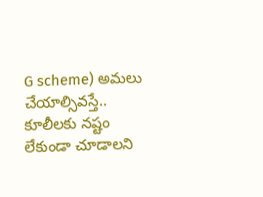G scheme) అమలు చేయాల్సివస్తే.. కూలీలకు నష్టం లేకుండా చూడాలని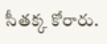సీతక్క కోరారు.